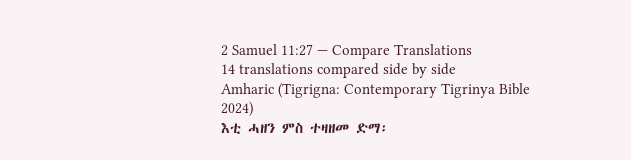2 Samuel 11:27 — Compare Translations
14 translations compared side by side
Amharic (Tigrigna: Contemporary Tigrinya Bible 2024)
እቲ ሓዘን ምስ ተዛዘመ ድማ፡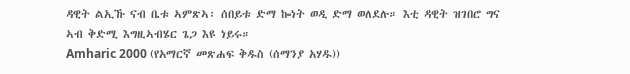ዳዊት ልኢኹ ናብ ቤቱ ኣምጽኣ፡ ሰበይቱ ድማ ኰነት ወዲ ድማ ወለደሉ። እቲ ዳዊት ዝገበሮ ግና ኣብ ቅድሚ እግዚኣብሄር ጌጋ እዩ ነይሩ።
Amharic 2000 (የአማርኛ መጽሐፍ ቅዱስ (ሰማንያ አሃዱ))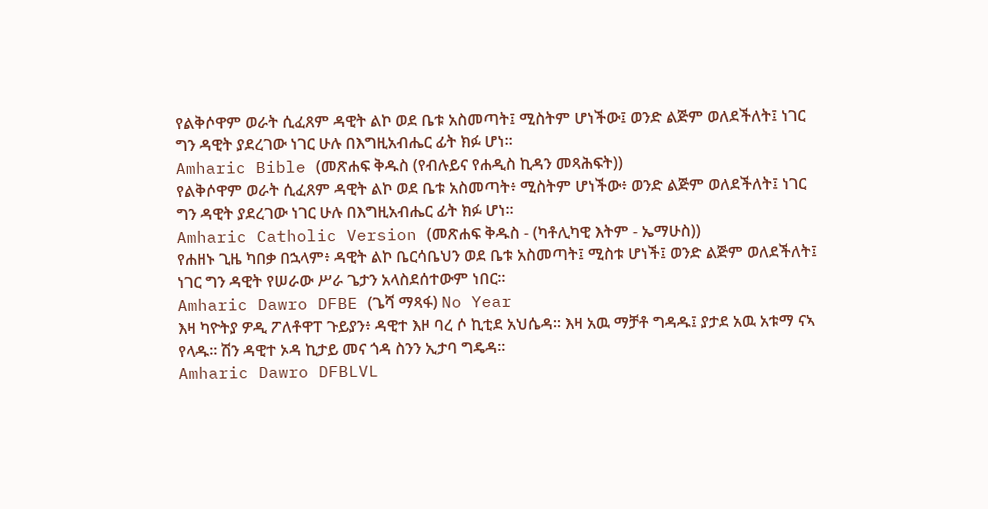የልቅሶዋም ወራት ሲፈጸም ዳዊት ልኮ ወደ ቤቱ አስመጣት፤ ሚስትም ሆነችው፤ ወንድ ልጅም ወለደችለት፤ ነገር ግን ዳዊት ያደረገው ነገር ሁሉ በእግዚአብሔር ፊት ክፉ ሆነ።
Amharic Bible (መጽሐፍ ቅዱስ (የብሉይና የሐዲስ ኪዳን መጻሕፍት))
የልቅሶዋም ወራት ሲፈጸም ዳዊት ልኮ ወደ ቤቱ አስመጣት፥ ሚስትም ሆነችው፥ ወንድ ልጅም ወለደችለት፤ ነገር ግን ዳዊት ያደረገው ነገር ሁሉ በእግዚአብሔር ፊት ክፉ ሆነ።
Amharic Catholic Version (መጽሐፍ ቅዱስ - (ካቶሊካዊ እትም - ኤማሁስ))
የሐዘኑ ጊዜ ካበቃ በኋላም፥ ዳዊት ልኮ ቤርሳቤህን ወደ ቤቱ አስመጣት፤ ሚስቱ ሆነች፤ ወንድ ልጅም ወለደችለት፤ ነገር ግን ዳዊት የሠራው ሥራ ጌታን አላስደሰተውም ነበር።
Amharic Dawro DFBE (ጌሻ ማጻፋ) No Year
እዛ ካዮትያ ዎዲ ፖለቶዋፐ ጉይያን፥ ዳዊተ እዞ ባረ ሶ ኪቲደ አህሴዳ። እዛ አዉ ማቻቶ ግዳዱ፤ ያታደ አዉ አቱማ ናኣ የላዱ። ሽን ዳዊተ ኦዳ ኪታይ መና ጎዳ ስንን ኢታባ ግዴዳ።
Amharic Dawro DFBLVL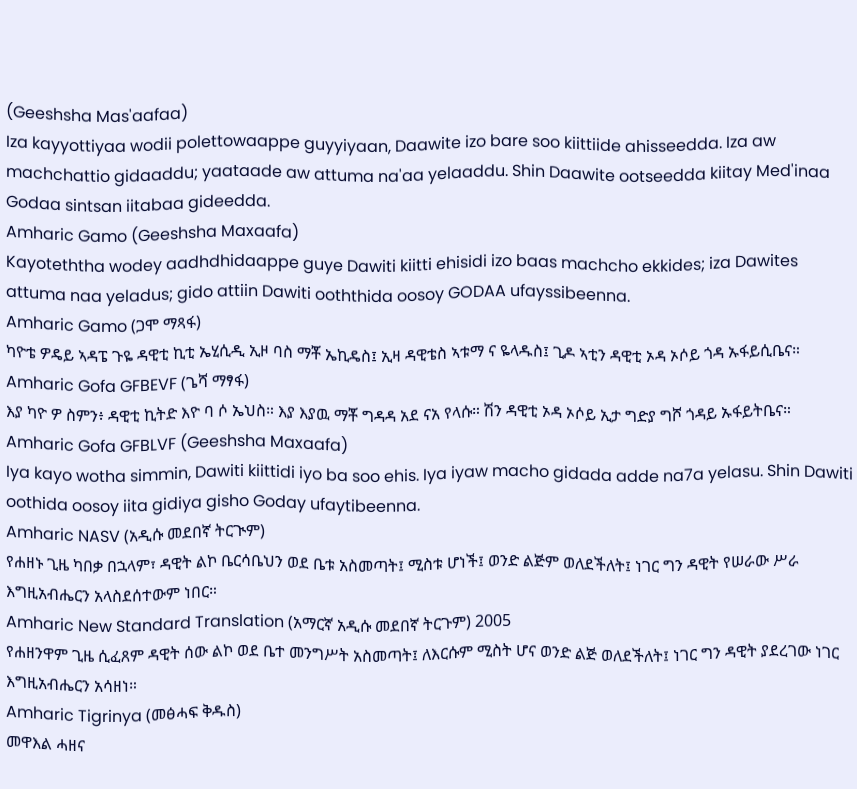(Geeshsha Mas'aafaa)
Iza kayyottiyaa wodii polettowaappe guyyiyaan, Daawite izo bare soo kiittiide ahisseedda. Iza aw machchattio gidaaddu; yaataade aw attuma na'aa yelaaddu. Shin Daawite ootseedda kiitay Med'inaa Godaa sintsan iitabaa gideedda.
Amharic Gamo (Geeshsha Maxaafa)
Kayoteththa wodey aadhdhidaappe guye Dawiti kiitti ehisidi izo baas machcho ekkides; iza Dawites attuma naa yeladus; gido attiin Dawiti ooththida oosoy GODAA ufayssibeenna.
Amharic Gamo (ጋሞ ማጻፋ)
ካዮቴ ዎዴይ ኣዳፔ ጉዬ ዳዊቲ ኪቲ ኤሂሲዲ ኢዞ ባስ ማቾ ኤኪዴስ፤ ኢዛ ዳዊቴስ ኣቱማ ና ዬላዱስ፤ ጊዶ ኣቲን ዳዊቲ ኦዳ ኦሶይ ጎዳ ኡፋይሲቤና።
Amharic Gofa GFBEVF (ጌሻ ማፃፋ)
እያ ካዮ ዎ ስምን፥ ዳዊቲ ኪትድ እዮ ባ ሶ ኤህስ። እያ እያዉ ማቾ ግዳዳ አደ ናአ የላሱ። ሽን ዳዊቲ ኦዳ ኦሶይ ኢታ ግድያ ግሾ ጎዳይ ኡፋይትቤና።
Amharic Gofa GFBLVF (Geeshsha Maxaafa)
Iya kayo wotha simmin, Dawiti kiittidi iyo ba soo ehis. Iya iyaw macho gidada adde na7a yelasu. Shin Dawiti oothida oosoy iita gidiya gisho Goday ufaytibeenna.
Amharic NASV (አዲሱ መደበኛ ትርጒም)
የሐዘኑ ጊዜ ካበቃ በኋላም፣ ዳዊት ልኮ ቤርሳቤህን ወደ ቤቱ አስመጣት፤ ሚስቱ ሆነች፤ ወንድ ልጅም ወለደችለት፤ ነገር ግን ዳዊት የሠራው ሥራ እግዚአብሔርን አላስደሰተውም ነበር።
Amharic New Standard Translation (አማርኛ አዲሱ መደበኛ ትርጉም) 2005
የሐዘንዋም ጊዜ ሲፈጸም ዳዊት ሰው ልኮ ወደ ቤተ መንግሥት አስመጣት፤ ለእርሱም ሚስት ሆና ወንድ ልጅ ወለደችለት፤ ነገር ግን ዳዊት ያደረገው ነገር እግዚአብሔርን አሳዘነ።
Amharic Tigrinya (መፅሓፍ ቅዱስ)
መዋእል ሓዘና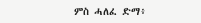ምስ ሓለፈ ድማ፥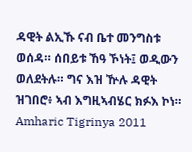ዳዊት ልኢኹ ናብ ቤተ መንግስቱ ወሰዳ። ሰበይቱ ኸዓ ኾነት፤ ወዲውን ወለደትሉ። ግና እዝ ዅሉ ዳዊት ዝገበሮ፥ ኣብ እግዚኣብሄር ክፉእ ኮነ።
Amharic Tigrinya 2011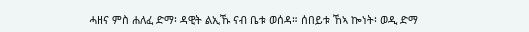ሓዘና ምስ ሐለፈ ድማ፡ ዳዊት ልኢኹ ናብ ቤቱ ወሰዳ። ሰበይቱ ኸኣ ኰነት፡ ወዲ ድማ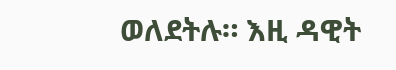ወለደትሉ። እዚ ዳዊት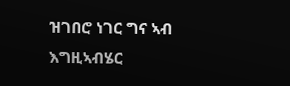ዝገበሮ ነገር ግና ኣብ እግዚኣብሄር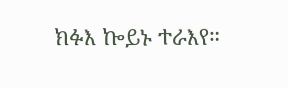ክፉእ ኰይኑ ተራእየ።